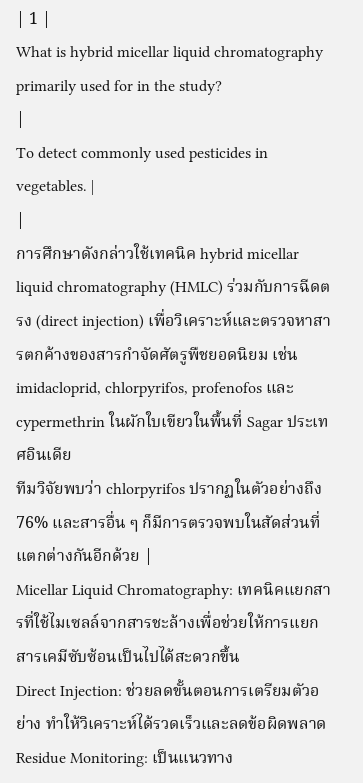| 1 |
What is hybrid micellar liquid chromatography primarily used for in the study?
|
To detect commonly used pesticides in vegetables. |
|
การศึกษาดังกล่าวใช้เทคนิค hybrid micellar liquid chromatography (HMLC) ร่วมกับการฉีดตรง (direct injection) เพื่อวิเคราะห์และตรวจหาสารตกค้างของสารกำจัดศัตรูพืชยอดนิยม เช่น imidacloprid, chlorpyrifos, profenofos และ cypermethrin ในผักใบเขียวในพื้นที่ Sagar ประเทศอินเดีย
ทีมวิจัยพบว่า chlorpyrifos ปรากฏในตัวอย่างถึง 76% และสารอื่น ๆ ก็มีการตรวจพบในสัดส่วนที่แตกต่างกันอีกด้วย |
Micellar Liquid Chromatography: เทคนิคแยกสารที่ใช้ไมเซลล์จากสารชะล้างเพื่อช่วยให้การแยกสารเคมีซับซ้อนเป็นไปได้สะดวกขึ้น
Direct Injection: ช่วยลดขั้นตอนการเตรียมตัวอย่าง ทำให้วิเคราะห์ได้รวดเร็วและลดข้อผิดพลาด
Residue Monitoring: เป็นแนวทาง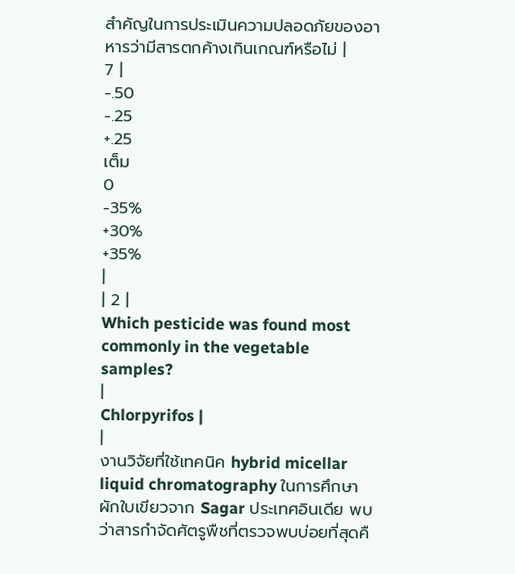สำคัญในการประเมินความปลอดภัยของอาหารว่ามีสารตกค้างเกินเกณฑ์หรือไม่ |
7 |
-.50
-.25
+.25
เต็ม
0
-35%
+30%
+35%
|
| 2 |
Which pesticide was found most commonly in the vegetable samples?
|
Chlorpyrifos |
|
งานวิจัยที่ใช้เทคนิค hybrid micellar liquid chromatography ในการศึกษาผักใบเขียวจาก Sagar ประเทศอินเดีย พบว่าสารกำจัดศัตรูพืชที่ตรวจพบบ่อยที่สุดคื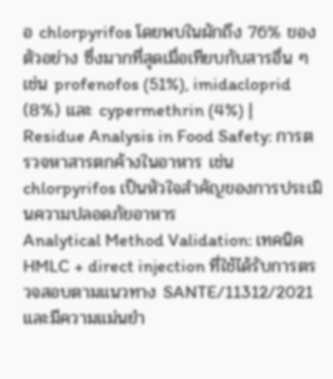อ chlorpyrifos โดยพบในผักถึง 76% ของตัวอย่าง ซึ่งมากที่สุดเมื่อเทียบกับสารอื่น ๆ เช่น profenofos (51%), imidacloprid (8%) และ cypermethrin (4%) |
Residue Analysis in Food Safety: การตรวจหาสารตกค้างในอาหาร เช่น chlorpyrifos เป็นหัวใจสำคัญของการประเมินความปลอดภัยอาหาร
Analytical Method Validation: เทคนิค HMLC + direct injection ที่ใช้ได้รับการตรวจสอบตามแนวทาง SANTE/11312/2021 และมีความแม่นยำ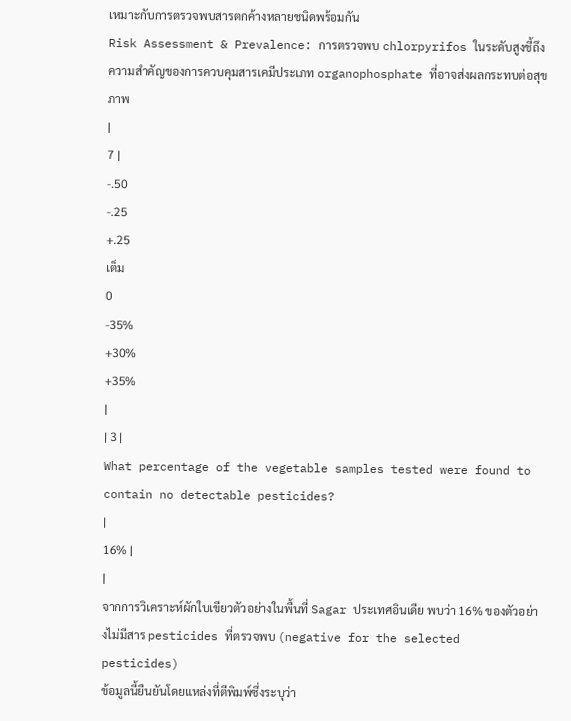เหมาะกับการตรวจพบสารตกค้างหลายชนิดพร้อมกัน
Risk Assessment & Prevalence: การตรวจพบ chlorpyrifos ในระดับสูงชี้ถึงความสำคัญของการควบคุมสารเคมีประเภท organophosphate ที่อาจส่งผลกระทบต่อสุขภาพ
|
7 |
-.50
-.25
+.25
เต็ม
0
-35%
+30%
+35%
|
| 3 |
What percentage of the vegetable samples tested were found to contain no detectable pesticides?
|
16% |
|
จากการวิเคราะห์ผักใบเขียวตัวอย่างในพื้นที่ Sagar ประเทศอินเดีย พบว่า 16% ของตัวอย่างไม่มีสาร pesticides ที่ตรวจพบ (negative for the selected pesticides)
ข้อมูลนี้ยืนยันโดยแหล่งที่ตีพิมพ์ซึ่งระบุว่า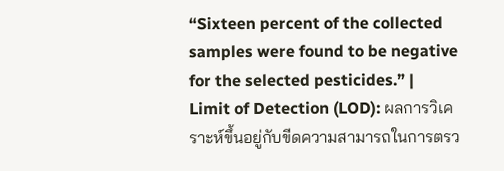“Sixteen percent of the collected samples were found to be negative for the selected pesticides.” |
Limit of Detection (LOD): ผลการวิเคราะห์ขึ้นอยู่กับขีดความสามารถในการตรว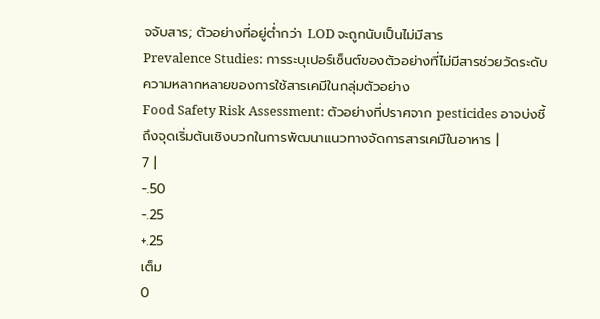จจับสาร; ตัวอย่างที่อยู่ต่ำกว่า LOD จะถูกนับเป็นไม่มีสาร
Prevalence Studies: การระบุเปอร์เซ็นต์ของตัวอย่างที่ไม่มีสารช่วยวัดระดับความหลากหลายของการใช้สารเคมีในกลุ่มตัวอย่าง
Food Safety Risk Assessment: ตัวอย่างที่ปราศจาก pesticides อาจบ่งชี้ถึงจุดเริ่มต้นเชิงบวกในการพัฒนาแนวทางจัดการสารเคมีในอาหาร |
7 |
-.50
-.25
+.25
เต็ม
0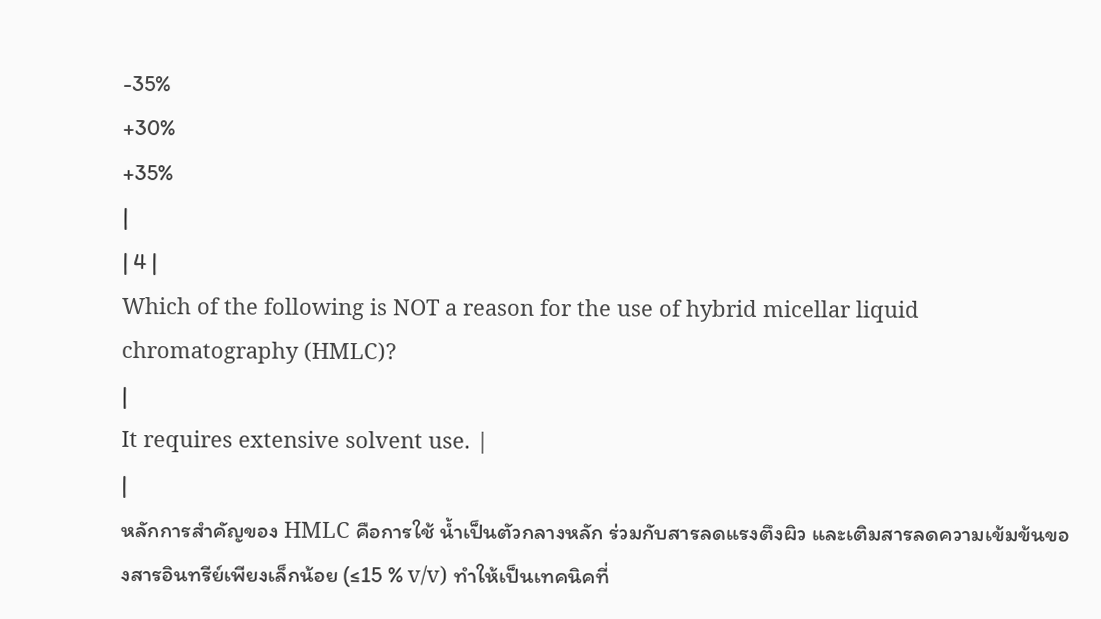-35%
+30%
+35%
|
| 4 |
Which of the following is NOT a reason for the use of hybrid micellar liquid chromatography (HMLC)?
|
It requires extensive solvent use. |
|
หลักการสำคัญของ HMLC คือการใช้ น้ำเป็นตัวกลางหลัก ร่วมกับสารลดแรงตึงผิว และเติมสารลดความเข้มข้นของสารอินทรีย์เพียงเล็กน้อย (≤15 % v/v) ทำให้เป็นเทคนิคที่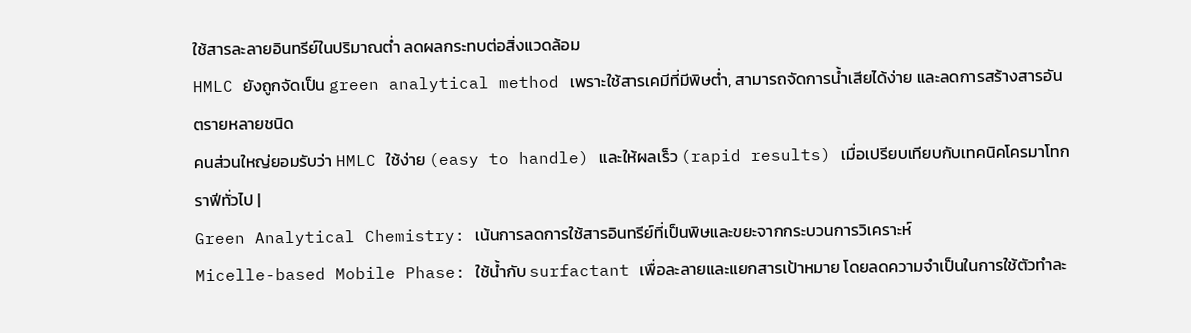ใช้สารละลายอินทรีย์ในปริมาณต่ำ ลดผลกระทบต่อสิ่งแวดล้อม
HMLC ยังถูกจัดเป็น green analytical method เพราะใช้สารเคมีที่มีพิษต่ำ, สามารถจัดการน้ำเสียได้ง่าย และลดการสร้างสารอันตรายหลายชนิด
คนส่วนใหญ่ยอมรับว่า HMLC ใช้ง่าย (easy to handle) และให้ผลเร็ว (rapid results) เมื่อเปรียบเทียบกับเทคนิคโครมาโทกราฟีทั่วไป |
Green Analytical Chemistry: เน้นการลดการใช้สารอินทรีย์ที่เป็นพิษและขยะจากกระบวนการวิเคราะห์
Micelle-based Mobile Phase: ใช้น้ำกับ surfactant เพื่อละลายและแยกสารเป้าหมาย โดยลดความจำเป็นในการใช้ตัวทำละ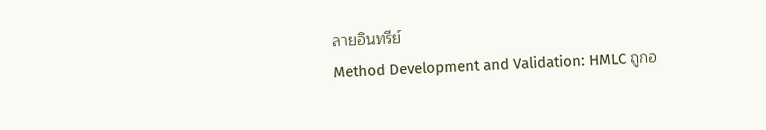ลายอินทรีย์
Method Development and Validation: HMLC ถูกอ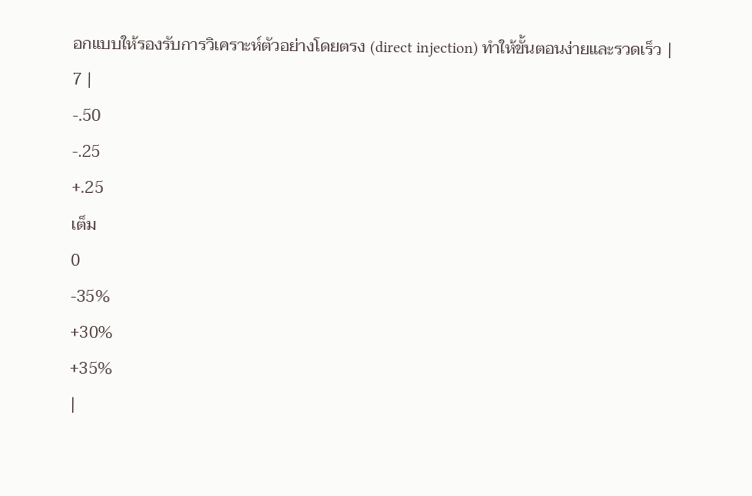อกแบบให้รองรับการวิเคราะห์ตัวอย่างโดยตรง (direct injection) ทำให้ขั้นตอนง่ายและรวดเร็ว |
7 |
-.50
-.25
+.25
เต็ม
0
-35%
+30%
+35%
|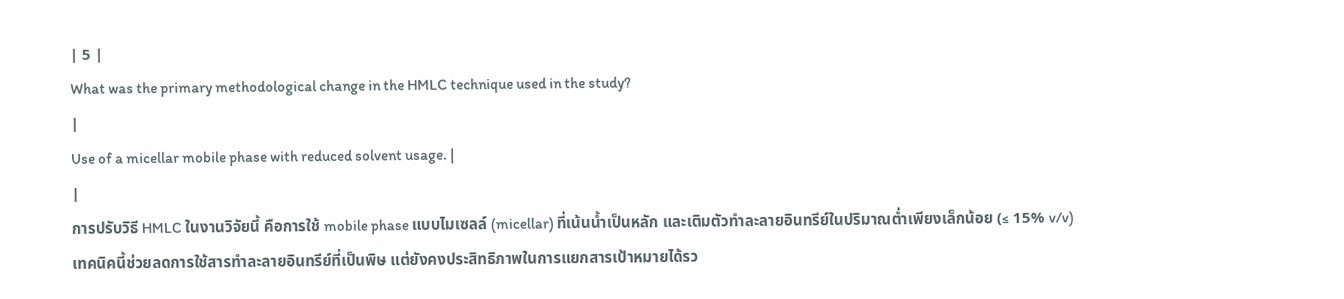| 5 |
What was the primary methodological change in the HMLC technique used in the study?
|
Use of a micellar mobile phase with reduced solvent usage. |
|
การปรับวิธี HMLC ในงานวิจัยนี้ คือการใช้ mobile phase แบบไมเซลล์ (micellar) ที่เน้นน้ำเป็นหลัก และเติมตัวทำละลายอินทรีย์ในปริมาณต่ำเพียงเล็กน้อย (≤ 15% v/v)
เทคนิคนี้ช่วยลดการใช้สารทำละลายอินทรีย์ที่เป็นพิษ แต่ยังคงประสิทธิภาพในการแยกสารเป้าหมายได้รว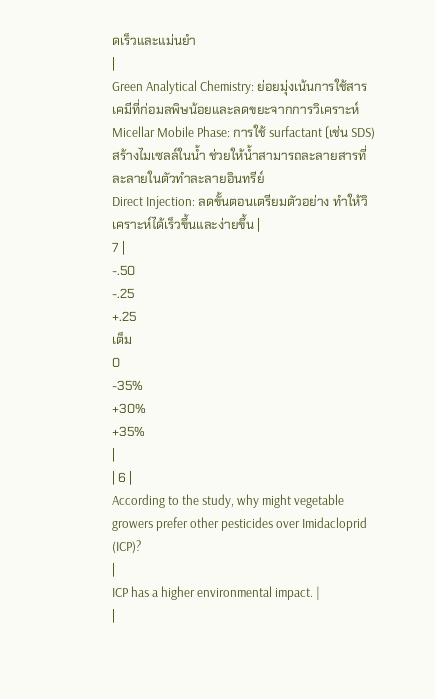ดเร็วและแม่นยำ
|
Green Analytical Chemistry: ย่อยมุ่งเน้นการใช้สารเคมีที่ก่อมลพิษน้อยและลดขยะจากการวิเคราะห์
Micellar Mobile Phase: การใช้ surfactant (เช่น SDS) สร้างไมเซลล์ในน้ำ ช่วยให้น้ำสามารถละลายสารที่ละลายในตัวทำละลายอินทรีย์
Direct Injection: ลดขั้นตอนเตรียมตัวอย่าง ทำให้วิเคราะห์ได้เร็วขึ้นและง่ายขึ้น |
7 |
-.50
-.25
+.25
เต็ม
0
-35%
+30%
+35%
|
| 6 |
According to the study, why might vegetable growers prefer other pesticides over Imidacloprid (ICP)?
|
ICP has a higher environmental impact. |
|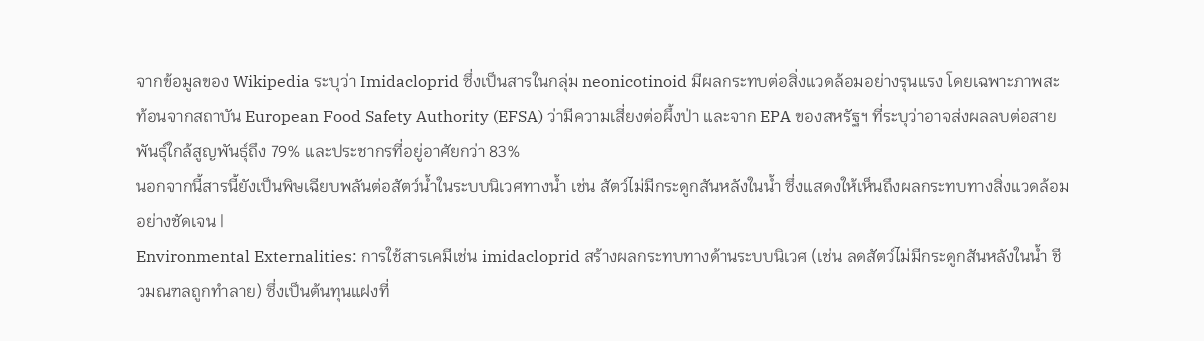จากข้อมูลของ Wikipedia ระบุว่า Imidacloprid ซึ่งเป็นสารในกลุ่ม neonicotinoid มีผลกระทบต่อสิ่งแวดล้อมอย่างรุนแรง โดยเฉพาะภาพสะท้อนจากสถาบัน European Food Safety Authority (EFSA) ว่ามีความเสี่ยงต่อผึ้งป่า และจาก EPA ของสหรัฐฯ ที่ระบุว่าอาจส่งผลลบต่อสายพันธุ์ใกล้สูญพันธุ์ถึง 79% และประชากรที่อยู่อาศัยกว่า 83%
นอกจากนี้สารนี้ยังเป็นพิษเฉียบพลันต่อสัตว์น้ำในระบบนิเวศทางน้ำ เช่น สัตว์ไม่มีกระดูกสันหลังในน้ำ ซึ่งแสดงให้เห็นถึงผลกระทบทางสิ่งแวดล้อมอย่างชัดเจน |
Environmental Externalities: การใช้สารเคมีเช่น imidacloprid สร้างผลกระทบทางด้านระบบนิเวศ (เช่น ลดสัตว์ไม่มีกระดูกสันหลังในน้ำ ชีวมณฑลถูกทำลาย) ซึ่งเป็นต้นทุนแฝงที่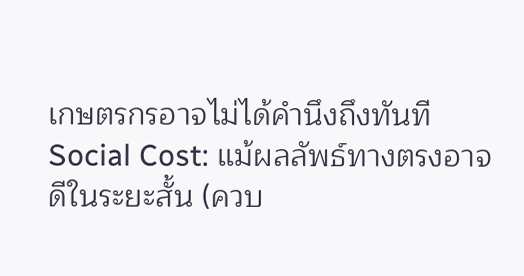เกษตรกรอาจไม่ได้คำนึงถึงทันที
Social Cost: แม้ผลลัพธ์ทางตรงอาจดีในระยะสั้น (ควบ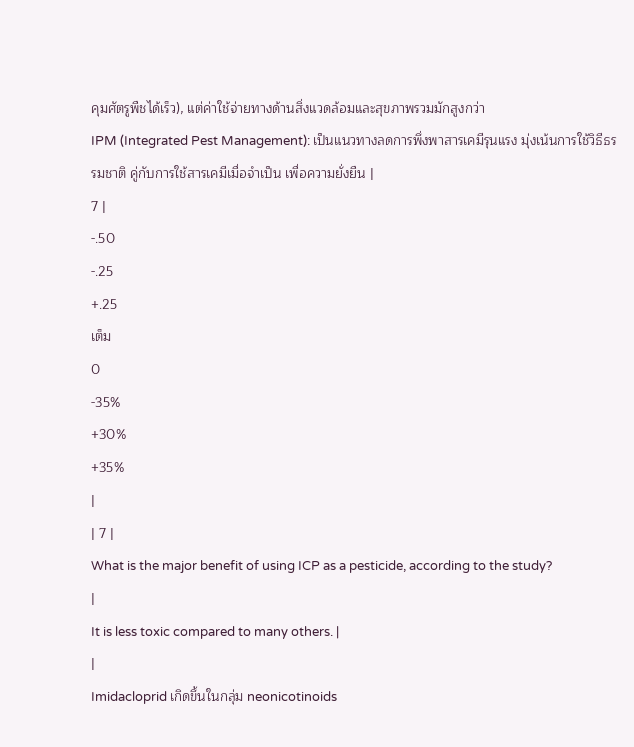คุมศัตรูพืชได้เร็ว), แต่ค่าใช้จ่ายทางด้านสิ่งแวดล้อมและสุขภาพรวมมักสูงกว่า
IPM (Integrated Pest Management): เป็นแนวทางลดการพึ่งพาสารเคมีรุนแรง มุ่งเน้นการใช้วิธีธรรมชาติ คู่กับการใช้สารเคมีเมื่อจำเป็น เพื่อความยั่งยืน |
7 |
-.50
-.25
+.25
เต็ม
0
-35%
+30%
+35%
|
| 7 |
What is the major benefit of using ICP as a pesticide, according to the study?
|
It is less toxic compared to many others. |
|
Imidacloprid เกิดขึ้นในกลุ่ม neonicotinoids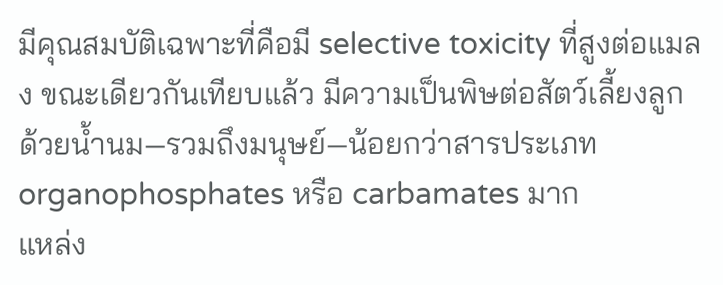มีคุณสมบัติเฉพาะที่คือมี selective toxicity ที่สูงต่อแมลง ขณะเดียวกันเทียบแล้ว มีความเป็นพิษต่อสัตว์เลี้ยงลูกด้วยน้ำนม—รวมถึงมนุษย์—น้อยกว่าสารประเภท organophosphates หรือ carbamates มาก
แหล่ง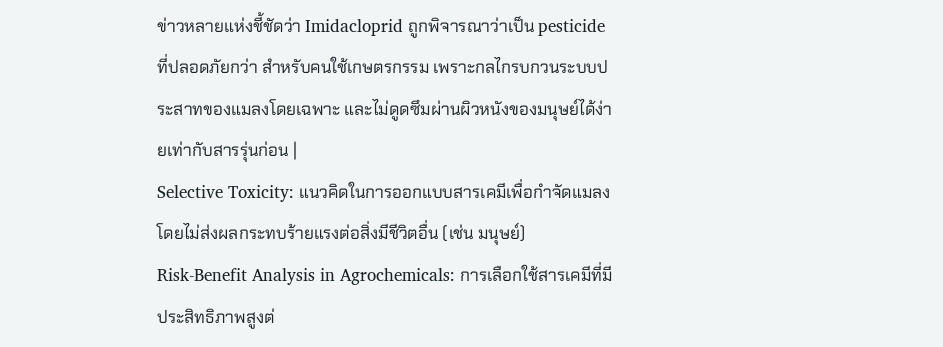ข่าวหลายแห่งชี้ชัดว่า Imidacloprid ถูกพิจารณาว่าเป็น pesticide ที่ปลอดภัยกว่า สำหรับคนใช้เกษตรกรรม เพราะกลไกรบกวนระบบประสาทของแมลงโดยเฉพาะ และไม่ดูดซึมผ่านผิวหนังของมนุษย์ได้ง่ายเท่ากับสารรุ่นก่อน |
Selective Toxicity: แนวคิดในการออกแบบสารเคมีเพื่อกำจัดแมลงโดยไม่ส่งผลกระทบร้ายแรงต่อสิ่งมีชีวิตอื่น (เช่น มนุษย์)
Risk-Benefit Analysis in Agrochemicals: การเลือกใช้สารเคมีที่มีประสิทธิภาพสูงต่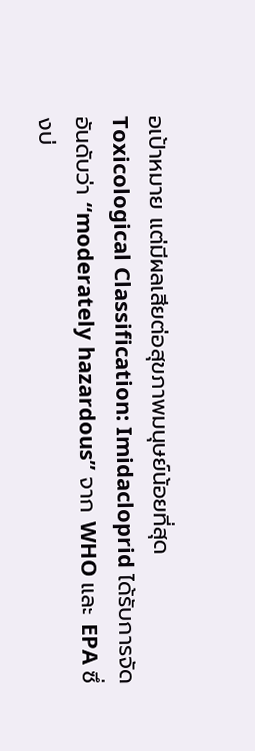อเป้าหมาย แต่มีผลเสียต่อสุขภาพมนุษย์น้อยที่สุด
Toxicological Classification: Imidacloprid ได้รับการจัดอันดับว่า “moderately hazardous” จาก WHO และ EPA ซึ่งบ่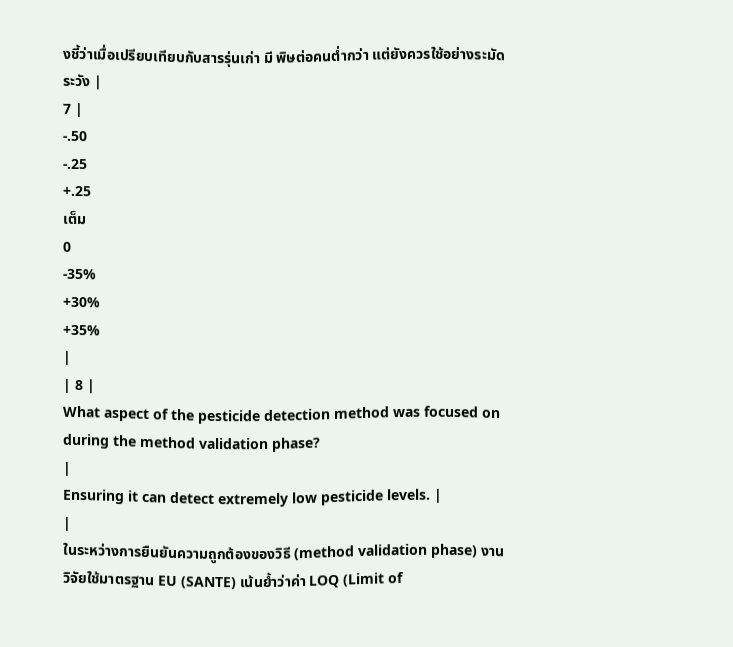งชี้ว่าเมื่อเปรียบเทียบกับสารรุ่นเก่า มี พิษต่อคนต่ำกว่า แต่ยังควรใช้อย่างระมัดระวัง |
7 |
-.50
-.25
+.25
เต็ม
0
-35%
+30%
+35%
|
| 8 |
What aspect of the pesticide detection method was focused on during the method validation phase?
|
Ensuring it can detect extremely low pesticide levels. |
|
ในระหว่างการยืนยันความถูกต้องของวิธี (method validation phase) งานวิจัยใช้มาตรฐาน EU (SANTE) เน้นย้ำว่าค่า LOQ (Limit of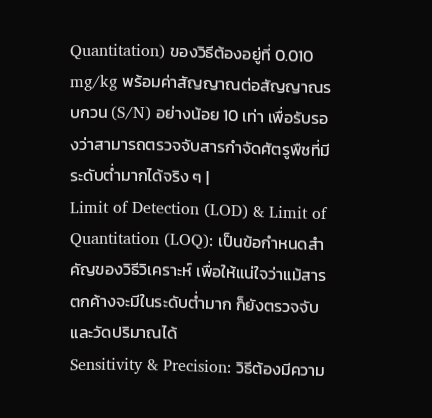Quantitation) ของวิธีต้องอยู่ที่ 0.010 mg/kg พร้อมค่าสัญญาณต่อสัญญาณรบกวน (S/N) อย่างน้อย 10 เท่า เพื่อรับรองว่าสามารถตรวจจับสารกำจัดศัตรูพืชที่มีระดับต่ำมากได้จริง ๆ |
Limit of Detection (LOD) & Limit of Quantitation (LOQ): เป็นข้อกำหนดสำคัญของวิธีวิเคราะห์ เพื่อให้แน่ใจว่าแม้สารตกค้างจะมีในระดับต่ำมาก ก็ยังตรวจจับและวัดปริมาณได้
Sensitivity & Precision: วิธีต้องมีความ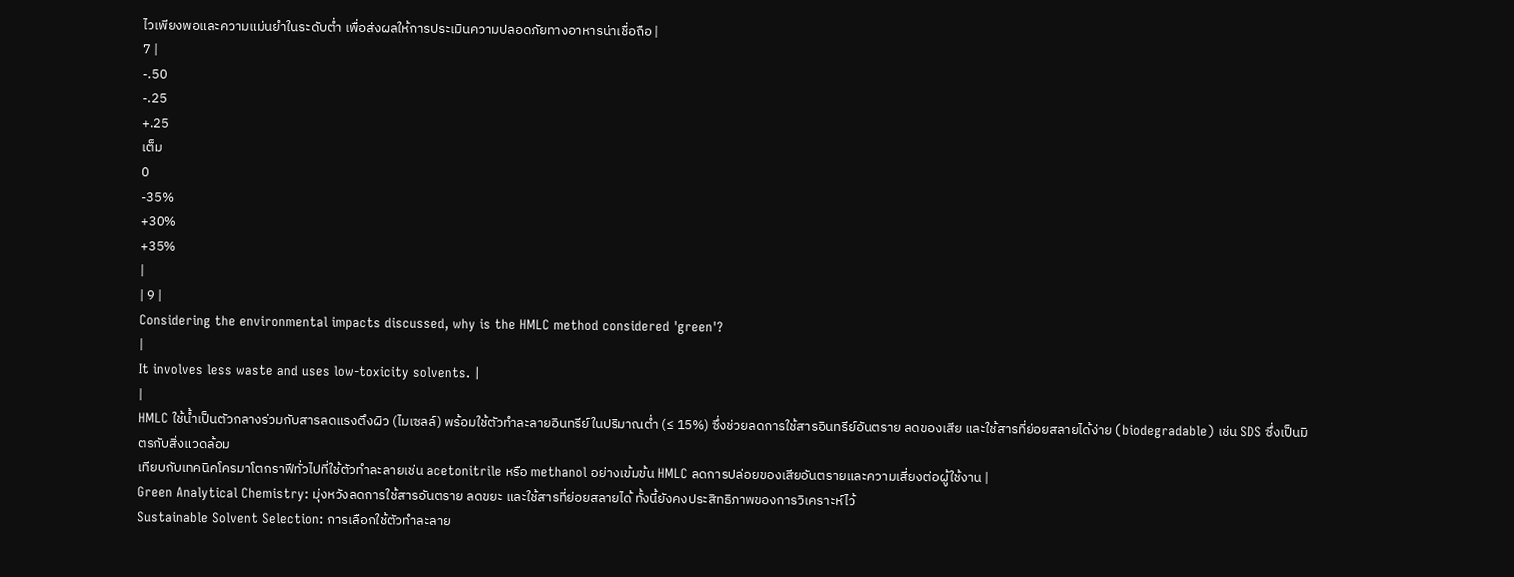ไวเพียงพอและความแม่นยำในระดับต่ำ เพื่อส่งผลให้การประเมินความปลอดภัยทางอาหารน่าเชื่อถือ |
7 |
-.50
-.25
+.25
เต็ม
0
-35%
+30%
+35%
|
| 9 |
Considering the environmental impacts discussed, why is the HMLC method considered 'green'?
|
It involves less waste and uses low-toxicity solvents. |
|
HMLC ใช้น้ำเป็นตัวกลางร่วมกับสารลดแรงตึงผิว (ไมเซลล์) พร้อมใช้ตัวทำละลายอินทรีย์ในปริมาณต่ำ (≤ 15%) ซึ่งช่วยลดการใช้สารอินทรีย์อันตราย ลดของเสีย และใช้สารที่ย่อยสลายได้ง่าย (biodegradable) เช่น SDS ซึ่งเป็นมิตรกับสิ่งแวดล้อม
เทียบกับเทคนิคโครมาโตกราฟีทั่วไปที่ใช้ตัวทำละลายเช่น acetonitrile หรือ methanol อย่างเข้มข้น HMLC ลดการปล่อยของเสียอันตรายและความเสี่ยงต่อผู้ใช้งาน |
Green Analytical Chemistry: มุ่งหวังลดการใช้สารอันตราย ลดขยะ และใช้สารที่ย่อยสลายได้ ทั้งนี้ยังคงประสิทธิภาพของการวิเคราะห์ไว้
Sustainable Solvent Selection: การเลือกใช้ตัวทำละลาย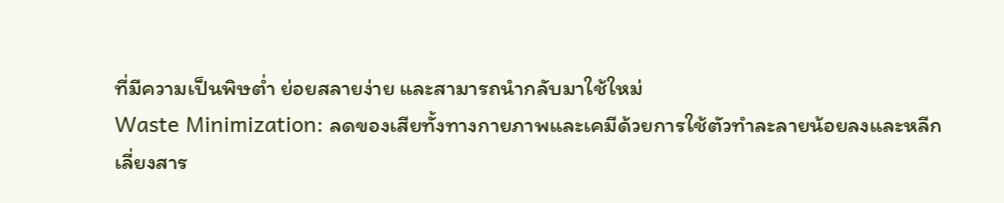ที่มีความเป็นพิษต่ำ ย่อยสลายง่าย และสามารถนำกลับมาใช้ใหม่
Waste Minimization: ลดของเสียทั้งทางกายภาพและเคมีด้วยการใช้ตัวทำละลายน้อยลงและหลีกเลี่ยงสาร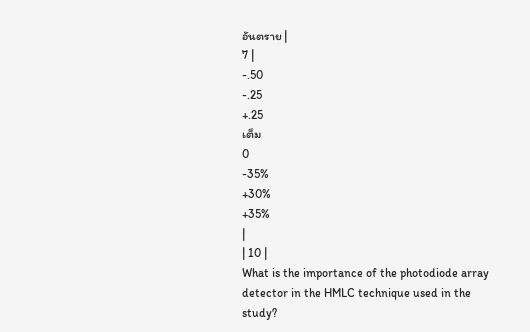อันตราย |
7 |
-.50
-.25
+.25
เต็ม
0
-35%
+30%
+35%
|
| 10 |
What is the importance of the photodiode array detector in the HMLC technique used in the study?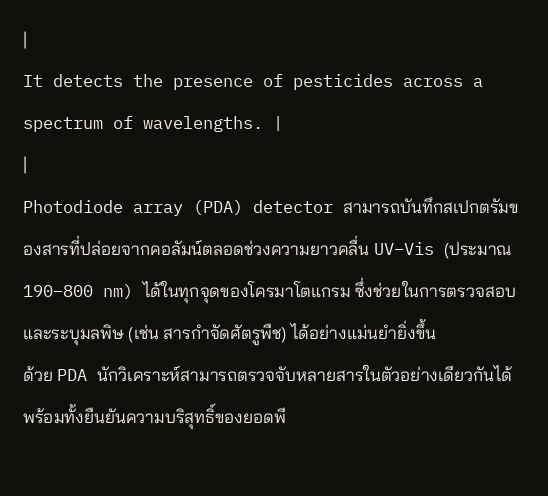|
It detects the presence of pesticides across a spectrum of wavelengths. |
|
Photodiode array (PDA) detector สามารถบันทึกสเปกตรัมของสารที่ปล่อยจากคอลัมน์ตลอดช่วงความยาวคลื่น UV–Vis (ประมาณ 190–800 nm) ได้ในทุกจุดของโครมาโตแกรม ซึ่งช่วยในการตรวจสอบและระบุมลพิษ (เช่น สารกำจัดศัตรูพืช) ได้อย่างแม่นยำยิ่งขึ้น
ด้วย PDA นักวิเคราะห์สามารถตรวจจับหลายสารในตัวอย่างเดียวกันได้ พร้อมทั้งยืนยันความบริสุทธิ์ของยอดพี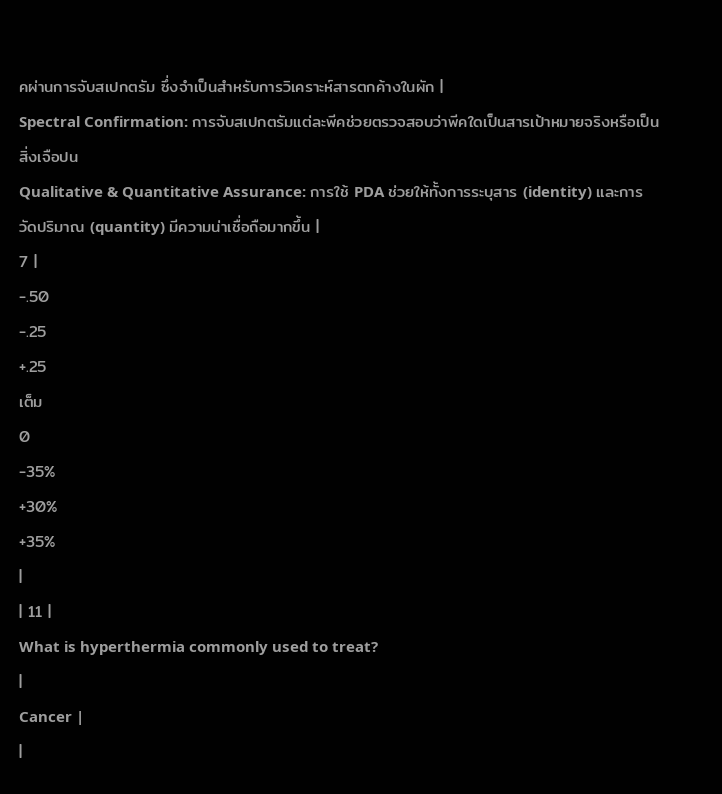คผ่านการจับสเปกตรัม ซึ่งจำเป็นสำหรับการวิเคราะห์สารตกค้างในผัก |
Spectral Confirmation: การจับสเปกตรัมแต่ละพีคช่วยตรวจสอบว่าพีคใดเป็นสารเป้าหมายจริงหรือเป็นสิ่งเจือปน
Qualitative & Quantitative Assurance: การใช้ PDA ช่วยให้ทั้งการระบุสาร (identity) และการวัดปริมาณ (quantity) มีความน่าเชื่อถือมากขึ้น |
7 |
-.50
-.25
+.25
เต็ม
0
-35%
+30%
+35%
|
| 11 |
What is hyperthermia commonly used to treat?
|
Cancer |
|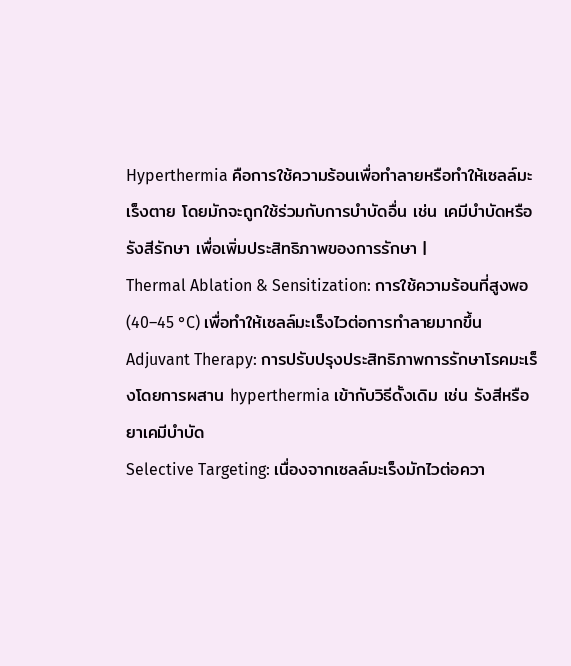Hyperthermia คือการใช้ความร้อนเพื่อทำลายหรือทำให้เซลล์มะเร็งตาย โดยมักจะถูกใช้ร่วมกับการบำบัดอื่น เช่น เคมีบำบัดหรือรังสีรักษา เพื่อเพิ่มประสิทธิภาพของการรักษา |
Thermal Ablation & Sensitization: การใช้ความร้อนที่สูงพอ (40–45 °C) เพื่อทำให้เซลล์มะเร็งไวต่อการทำลายมากขึ้น
Adjuvant Therapy: การปรับปรุงประสิทธิภาพการรักษาโรคมะเร็งโดยการผสาน hyperthermia เข้ากับวิธีดั้งเดิม เช่น รังสีหรือยาเคมีบำบัด
Selective Targeting: เนื่องจากเซลล์มะเร็งมักไวต่อควา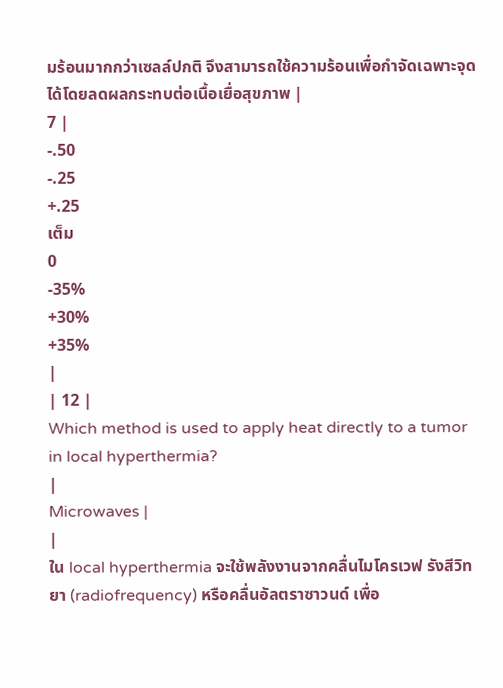มร้อนมากกว่าเซลล์ปกติ จึงสามารถใช้ความร้อนเพื่อกำจัดเฉพาะจุดได้โดยลดผลกระทบต่อเนื้อเยื่อสุขภาพ |
7 |
-.50
-.25
+.25
เต็ม
0
-35%
+30%
+35%
|
| 12 |
Which method is used to apply heat directly to a tumor in local hyperthermia?
|
Microwaves |
|
ใน local hyperthermia จะใช้พลังงานจากคลื่นไมโครเวฟ รังสีวิทยา (radiofrequency) หรือคลื่นอัลตราซาวนด์ เพื่อ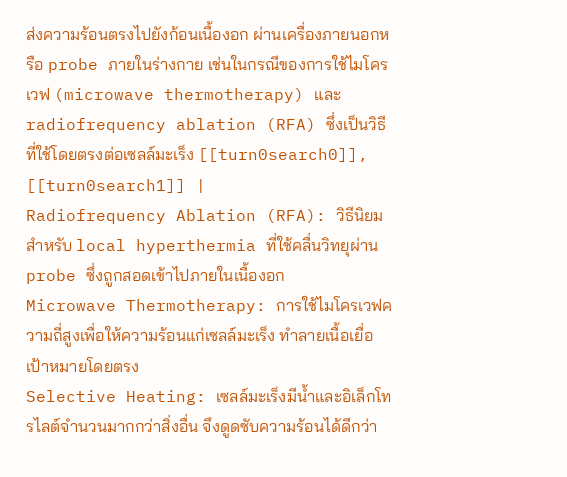ส่งความร้อนตรงไปยังก้อนเนื้องอก ผ่านเครื่องภายนอกหรือ probe ภายในร่างกาย เช่นในกรณีของการใช้ไมโครเวฟ (microwave thermotherapy) และ radiofrequency ablation (RFA) ซึ่งเป็นวิธีที่ใช้โดยตรงต่อเซลล์มะเร็ง [[turn0search0]], [[turn0search1]] |
Radiofrequency Ablation (RFA): วิธีนิยมสำหรับ local hyperthermia ที่ใช้คลื่นวิทยุผ่าน probe ซึ่งถูกสอดเข้าไปภายในเนื้องอก
Microwave Thermotherapy: การใช้ไมโครเวฟความถี่สูงเพื่อให้ความร้อนแก่เซลล์มะเร็ง ทำลายเนื้อเยื่อเป้าหมายโดยตรง
Selective Heating: เซลล์มะเร็งมีน้ำและอิเล็กโทรไลต์จำนวนมากกว่าสิ่งอื่น จึงดูดซับความร้อนได้ดีกว่า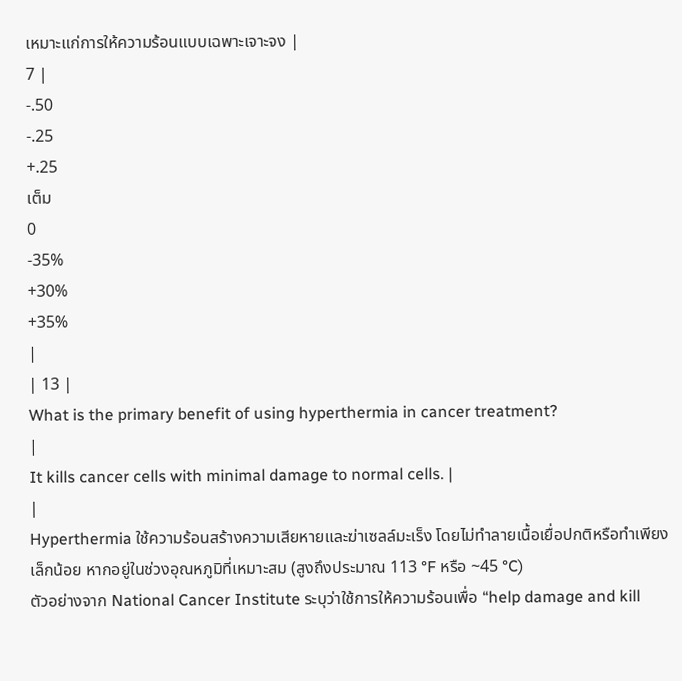เหมาะแก่การให้ความร้อนแบบเฉพาะเจาะจง |
7 |
-.50
-.25
+.25
เต็ม
0
-35%
+30%
+35%
|
| 13 |
What is the primary benefit of using hyperthermia in cancer treatment?
|
It kills cancer cells with minimal damage to normal cells. |
|
Hyperthermia ใช้ความร้อนสร้างความเสียหายและฆ่าเซลล์มะเร็ง โดยไม่ทำลายเนื้อเยื่อปกติหรือทำเพียงเล็กน้อย หากอยู่ในช่วงอุณหภูมิที่เหมาะสม (สูงถึงประมาณ 113 °F หรือ ~45 °C)
ตัวอย่างจาก National Cancer Institute ระบุว่าใช้การให้ความร้อนเพื่อ “help damage and kill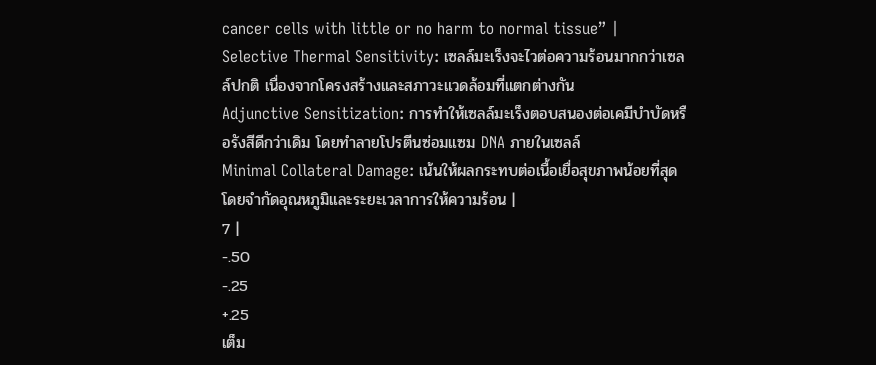cancer cells with little or no harm to normal tissue” |
Selective Thermal Sensitivity: เซลล์มะเร็งจะไวต่อความร้อนมากกว่าเซลล์ปกติ เนื่องจากโครงสร้างและสภาวะแวดล้อมที่แตกต่างกัน
Adjunctive Sensitization: การทำให้เซลล์มะเร็งตอบสนองต่อเคมีบำบัดหรือรังสีดีกว่าเดิม โดยทำลายโปรตีนซ่อมแซม DNA ภายในเซลล์
Minimal Collateral Damage: เน้นให้ผลกระทบต่อเนื้อเยื่อสุขภาพน้อยที่สุด โดยจำกัดอุณหภูมิและระยะเวลาการให้ความร้อน |
7 |
-.50
-.25
+.25
เต็ม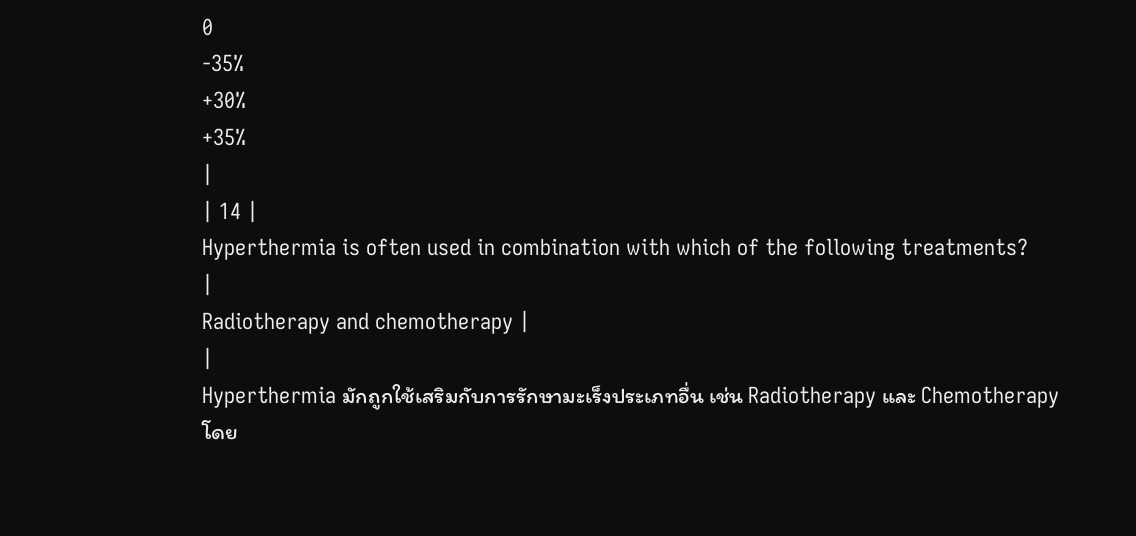0
-35%
+30%
+35%
|
| 14 |
Hyperthermia is often used in combination with which of the following treatments?
|
Radiotherapy and chemotherapy |
|
Hyperthermia มักถูกใช้เสริมกับการรักษามะเร็งประเภทอื่น เช่น Radiotherapy และ Chemotherapy
โดย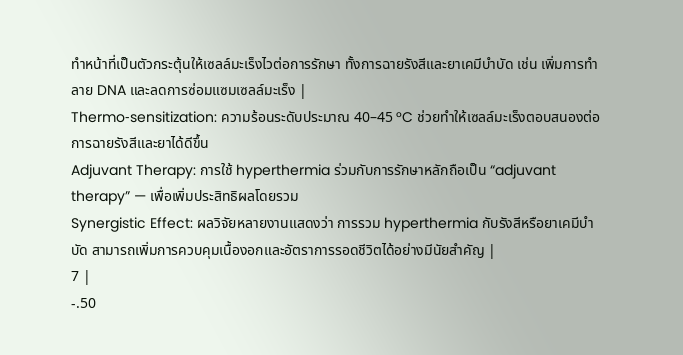ทำหน้าที่เป็นตัวกระตุ้นให้เซลล์มะเร็งไวต่อการรักษา ทั้งการฉายรังสีและยาเคมีบำบัด เช่น เพิ่มการทำลาย DNA และลดการซ่อมแซมเซลล์มะเร็ง |
Thermo‑sensitization: ความร้อนระดับประมาณ 40–45 °C ช่วยทำให้เซลล์มะเร็งตอบสนองต่อการฉายรังสีและยาได้ดีขึ้น
Adjuvant Therapy: การใช้ hyperthermia ร่วมกับการรักษาหลักถือเป็น “adjuvant therapy” — เพื่อเพิ่มประสิทธิผลโดยรวม
Synergistic Effect: ผลวิจัยหลายงานแสดงว่า การรวม hyperthermia กับรังสีหรือยาเคมีบำบัด สามารถเพิ่มการควบคุมเนื้องอกและอัตราการรอดชีวิตได้อย่างมีนัยสำคัญ |
7 |
-.50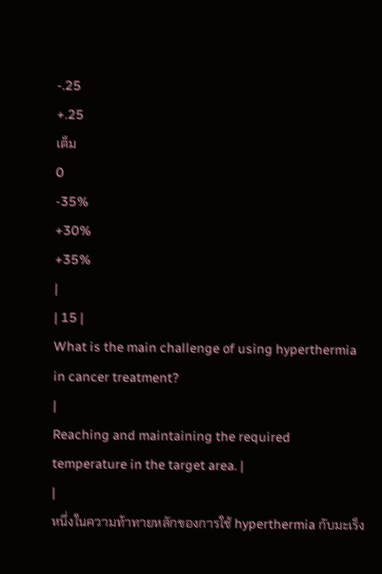-.25
+.25
เต็ม
0
-35%
+30%
+35%
|
| 15 |
What is the main challenge of using hyperthermia in cancer treatment?
|
Reaching and maintaining the required temperature in the target area. |
|
หนึ่งในความท้าทายหลักของการใช้ hyperthermia กับมะเร็ง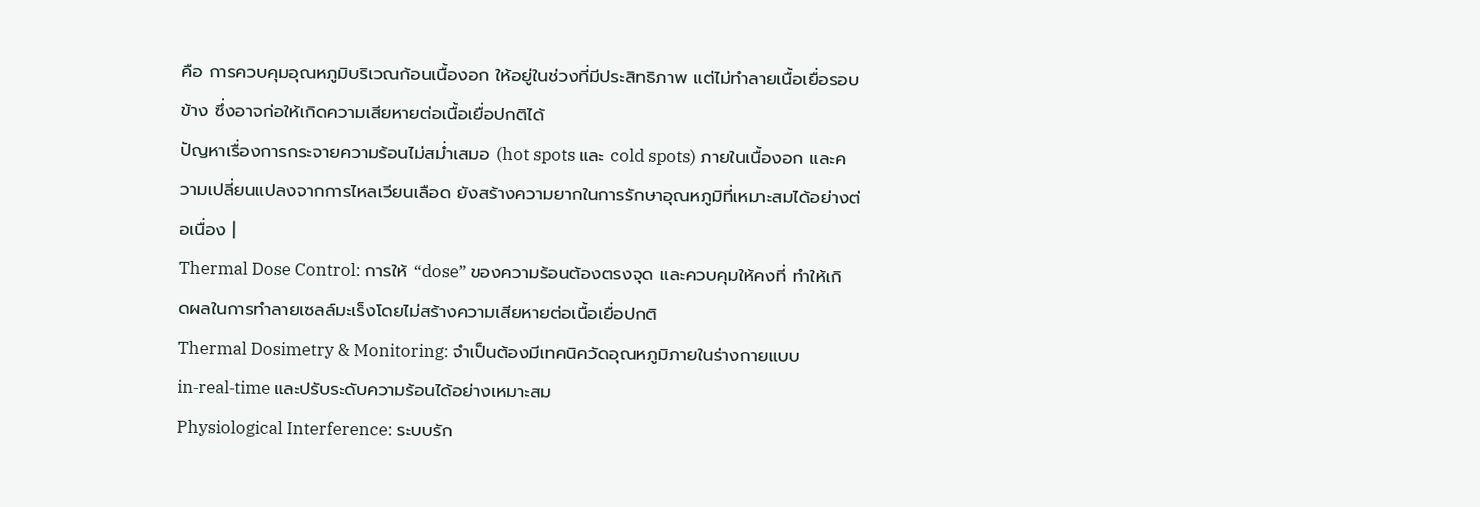คือ การควบคุมอุณหภูมิบริเวณก้อนเนื้องอก ให้อยู่ในช่วงที่มีประสิทธิภาพ แต่ไม่ทำลายเนื้อเยื่อรอบข้าง ซึ่งอาจก่อให้เกิดความเสียหายต่อเนื้อเยื่อปกติได้
ปัญหาเรื่องการกระจายความร้อนไม่สม่ำเสมอ (hot spots และ cold spots) ภายในเนื้องอก และความเปลี่ยนแปลงจากการไหลเวียนเลือด ยังสร้างความยากในการรักษาอุณหภูมิที่เหมาะสมได้อย่างต่อเนื่อง |
Thermal Dose Control: การให้ “dose” ของความร้อนต้องตรงจุด และควบคุมให้คงที่ ทำให้เกิดผลในการทำลายเซลล์มะเร็งโดยไม่สร้างความเสียหายต่อเนื้อเยื่อปกติ
Thermal Dosimetry & Monitoring: จำเป็นต้องมีเทคนิควัดอุณหภูมิภายในร่างกายแบบ in‑real‑time และปรับระดับความร้อนได้อย่างเหมาะสม
Physiological Interference: ระบบรัก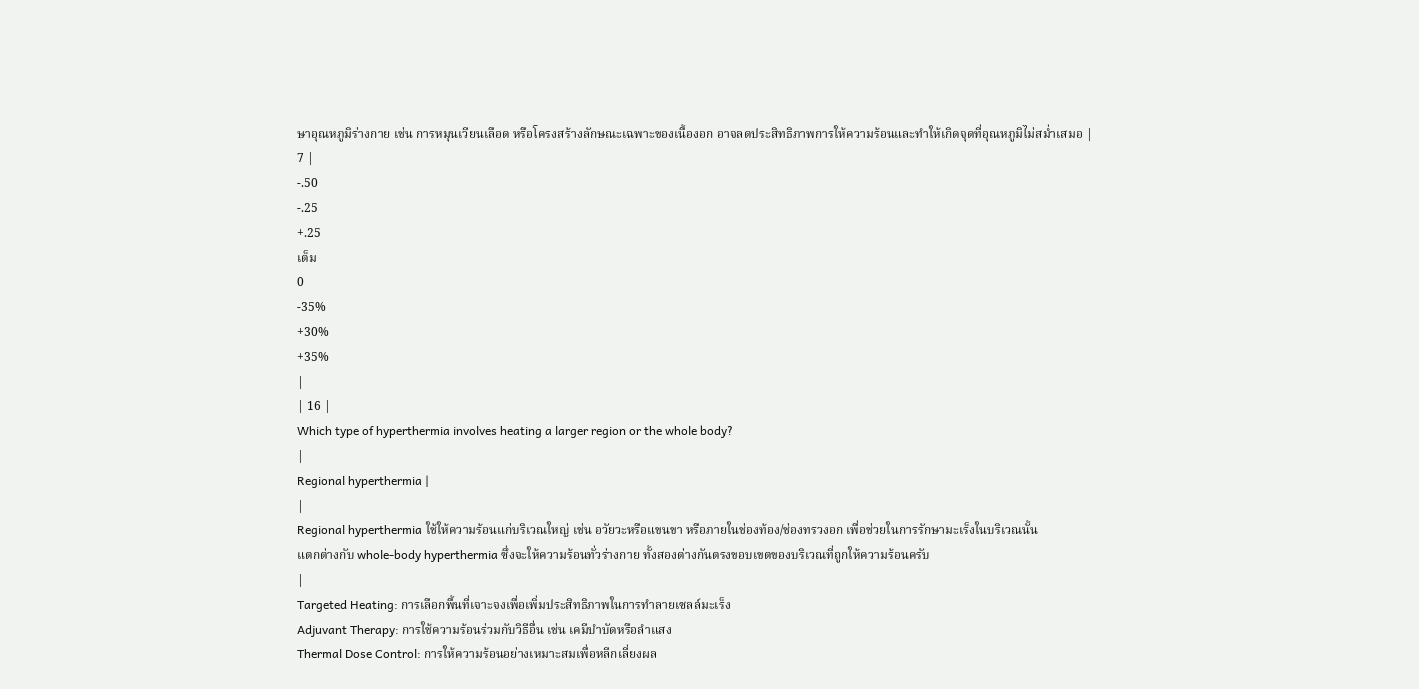ษาอุณหภูมิร่างกาย เช่น การหมุนเวียนเลือด หรือโครงสร้างลักษณะเฉพาะของเนื้องอก อาจลดประสิทธิภาพการให้ความร้อนและทำให้เกิดจุดที่อุณหภูมิไม่สม่ำเสมอ |
7 |
-.50
-.25
+.25
เต็ม
0
-35%
+30%
+35%
|
| 16 |
Which type of hyperthermia involves heating a larger region or the whole body?
|
Regional hyperthermia |
|
Regional hyperthermia ใช้ให้ความร้อนแก่บริเวณใหญ่ เช่น อวัยวะหรือแขนขา หรือภายในช่องท้อง/ช่องทรวงอก เพื่อช่วยในการรักษามะเร็งในบริเวณนั้น
แตกต่างกับ whole-body hyperthermia ซึ่งจะให้ความร้อนทั่วร่างกาย ทั้งสองต่างกันตรงขอบเขตของบริเวณที่ถูกให้ความร้อนครับ
|
Targeted Heating: การเลือกพื้นที่เจาะจงเพื่อเพิ่มประสิทธิภาพในการทำลายเซลล์มะเร็ง
Adjuvant Therapy: การใช้ความร้อนร่วมกับวิธีอื่น เช่น เคมีบำบัดหรือลำแสง
Thermal Dose Control: การให้ความร้อนอย่างเหมาะสมเพื่อหลีกเลี่ยงผล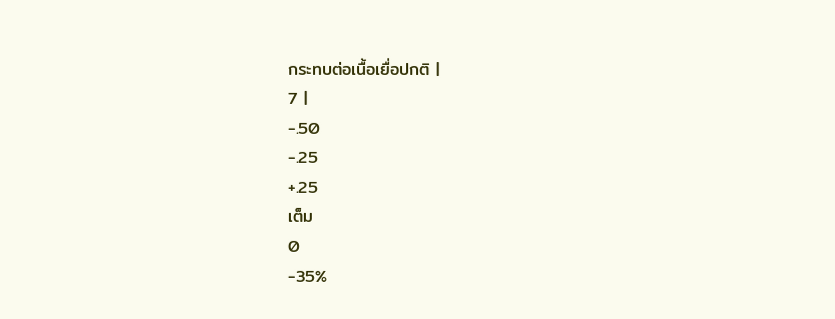กระทบต่อเนื้อเยื่อปกติ |
7 |
-.50
-.25
+.25
เต็ม
0
-35%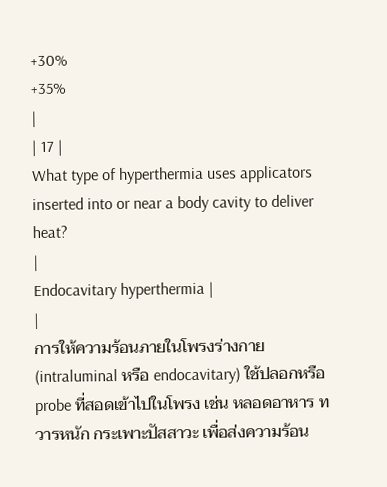+30%
+35%
|
| 17 |
What type of hyperthermia uses applicators inserted into or near a body cavity to deliver heat?
|
Endocavitary hyperthermia |
|
การให้ความร้อนภายในโพรงร่างกาย (intraluminal หรือ endocavitary) ใช้ปลอกหรือ probe ที่สอดเข้าไปในโพรง เช่น หลอดอาหาร ทวารหนัก กระเพาะปัสสาวะ เพื่อส่งความร้อน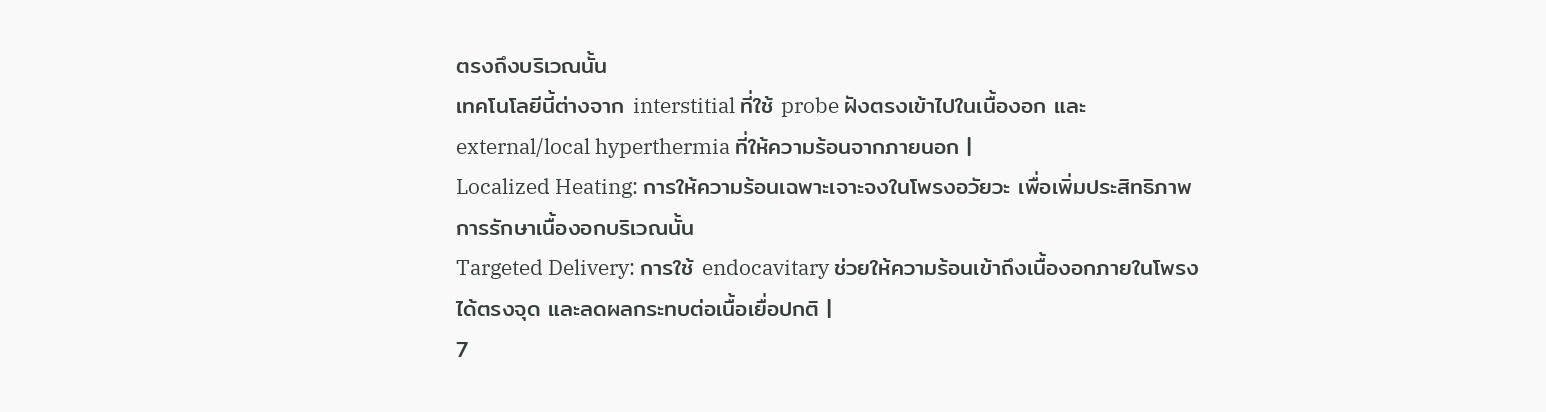ตรงถึงบริเวณนั้น
เทคโนโลยีนี้ต่างจาก interstitial ที่ใช้ probe ฝังตรงเข้าไปในเนื้องอก และ external/local hyperthermia ที่ให้ความร้อนจากภายนอก |
Localized Heating: การให้ความร้อนเฉพาะเจาะจงในโพรงอวัยวะ เพื่อเพิ่มประสิทธิภาพการรักษาเนื้องอกบริเวณนั้น
Targeted Delivery: การใช้ endocavitary ช่วยให้ความร้อนเข้าถึงเนื้องอกภายในโพรงได้ตรงจุด และลดผลกระทบต่อเนื้อเยื่อปกติ |
7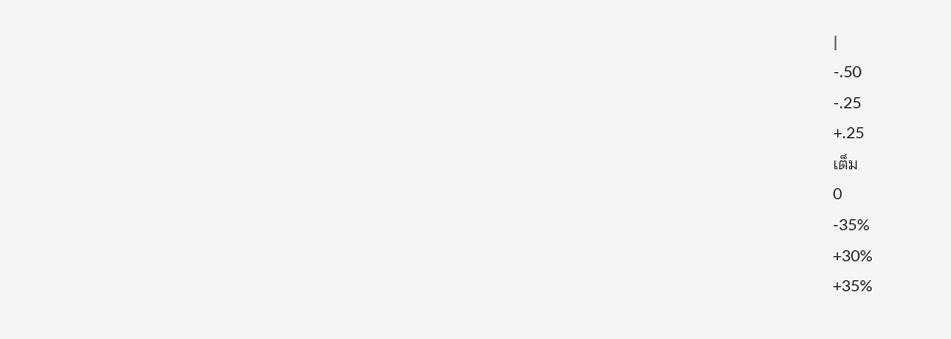|
-.50
-.25
+.25
เต็ม
0
-35%
+30%
+35%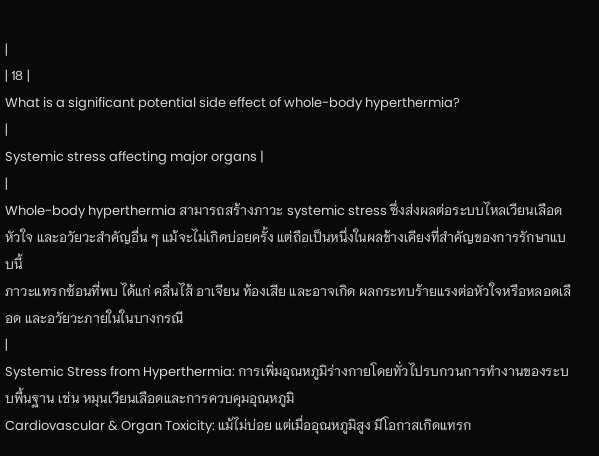|
| 18 |
What is a significant potential side effect of whole-body hyperthermia?
|
Systemic stress affecting major organs |
|
Whole-body hyperthermia สามารถสร้างภาวะ systemic stress ซึ่งส่งผลต่อระบบไหลเวียนเลือด หัวใจ และอวัยวะสำคัญอื่น ๆ แม้จะไม่เกิดบ่อยครั้ง แต่ถือเป็นหนึ่งในผลข้างเคียงที่สำคัญของการรักษาแบบนี้
ภาวะแทรกซ้อนที่พบ ได้แก่ คลื่นไส้ อาเจียน ท้องเสีย และอาจเกิด ผลกระทบร้ายแรงต่อหัวใจหรือหลอดเลือด และอวัยวะภายในในบางกรณี
|
Systemic Stress from Hyperthermia: การเพิ่มอุณหภูมิร่างกายโดยทั่วไปรบกวนการทำงานของระบบพื้นฐาน เช่น หมุนเวียนเลือดและการควบคุมอุณหภูมิ
Cardiovascular & Organ Toxicity: แม้ไม่บ่อย แต่เมื่ออุณหภูมิสูง มีโอกาสเกิดแทรก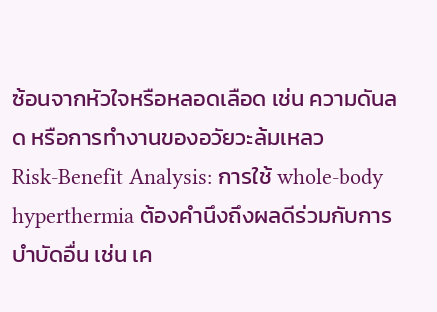ซ้อนจากหัวใจหรือหลอดเลือด เช่น ความดันลด หรือการทำงานของอวัยวะล้มเหลว
Risk-Benefit Analysis: การใช้ whole-body hyperthermia ต้องคำนึงถึงผลดีร่วมกับการบำบัดอื่น เช่น เค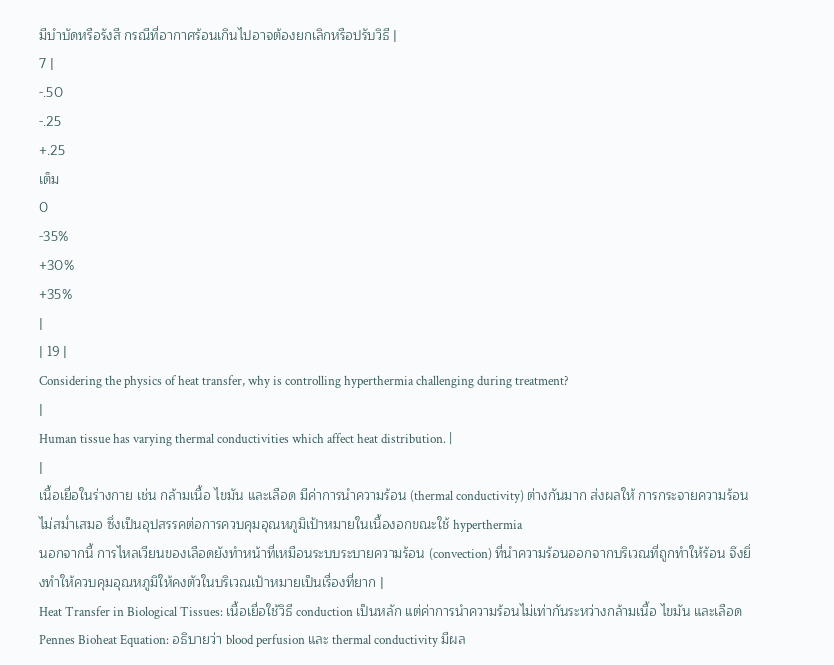มีบำบัดหรือรังสี กรณีที่อากาศร้อนเกินไปอาจต้องยกเลิกหรือปรับวิธี |
7 |
-.50
-.25
+.25
เต็ม
0
-35%
+30%
+35%
|
| 19 |
Considering the physics of heat transfer, why is controlling hyperthermia challenging during treatment?
|
Human tissue has varying thermal conductivities which affect heat distribution. |
|
เนื้อเยื่อในร่างกาย เช่น กล้ามเนื้อ ไขมัน และเลือด มีค่าการนำความร้อน (thermal conductivity) ต่างกันมาก ส่งผลให้ การกระจายความร้อนไม่สม่ำเสมอ ซึ่งเป็นอุปสรรคต่อการควบคุมอุณหภูมิเป้าหมายในเนื้องอกขณะใช้ hyperthermia
นอกจากนี้ การไหลเวียนของเลือดยังทำหน้าที่เหมือนระบบระบายความร้อน (convection) ที่นำความร้อนออกจากบริเวณที่ถูกทำให้ร้อน จึงยิ่งทำให้ควบคุมอุณหภูมิให้คงตัวในบริเวณเป้าหมายเป็นเรื่องที่ยาก |
Heat Transfer in Biological Tissues: เนื้อเยื่อใช้วิธี conduction เป็นหลัก แต่ค่าการนำความร้อนไม่เท่ากันระหว่างกล้ามเนื้อ ไขมัน และเลือด
Pennes Bioheat Equation: อธิบายว่า blood perfusion และ thermal conductivity มีผล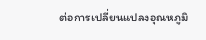ต่อการเปลี่ยนแปลงอุณหภูมิ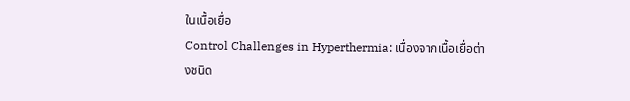ในเนื้อเยื่อ
Control Challenges in Hyperthermia: เนื่องจากเนื้อเยื่อต่างชนิด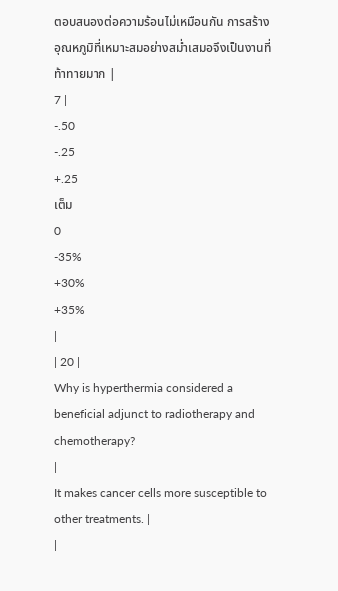ตอบสนองต่อความร้อนไม่เหมือนกัน การสร้างอุณหภูมิที่เหมาะสมอย่างสม่ำเสมอจึงเป็นงานที่ท้าทายมาก |
7 |
-.50
-.25
+.25
เต็ม
0
-35%
+30%
+35%
|
| 20 |
Why is hyperthermia considered a beneficial adjunct to radiotherapy and chemotherapy?
|
It makes cancer cells more susceptible to other treatments. |
|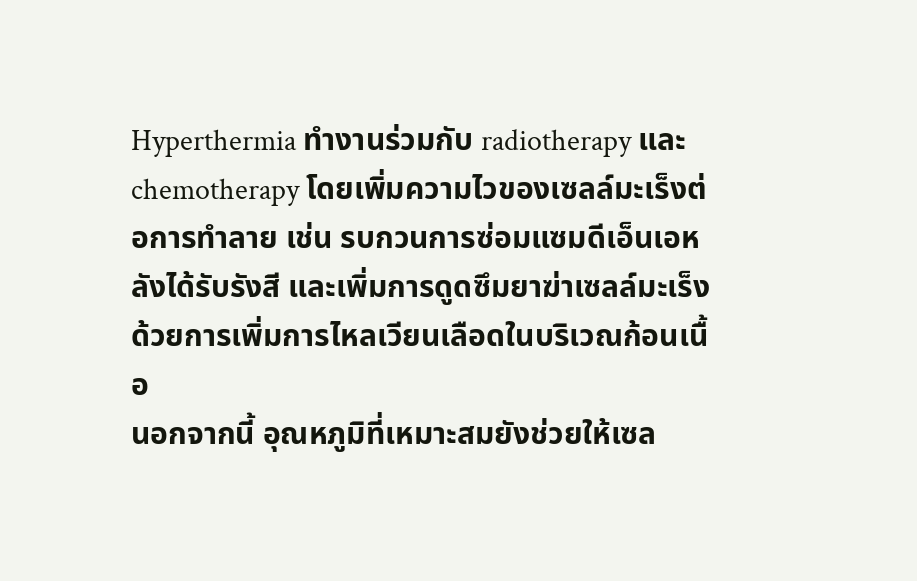Hyperthermia ทำงานร่วมกับ radiotherapy และ chemotherapy โดยเพิ่มความไวของเซลล์มะเร็งต่อการทำลาย เช่น รบกวนการซ่อมแซมดีเอ็นเอหลังได้รับรังสี และเพิ่มการดูดซึมยาฆ่าเซลล์มะเร็งด้วยการเพิ่มการไหลเวียนเลือดในบริเวณก้อนเนื้อ
นอกจากนี้ อุณหภูมิที่เหมาะสมยังช่วยให้เซล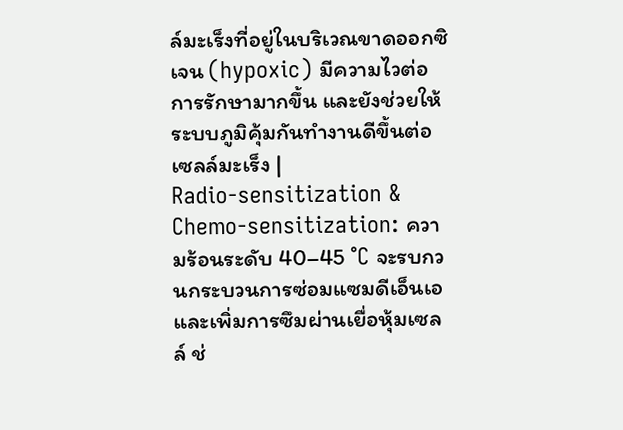ล์มะเร็งที่อยู่ในบริเวณขาดออกซิเจน (hypoxic) มีความไวต่อการรักษามากขึ้น และยังช่วยให้ระบบภูมิคุ้มกันทำงานดีขึ้นต่อเซลล์มะเร็ง |
Radio-sensitization & Chemo-sensitization: ความร้อนระดับ 40–45 °C จะรบกวนกระบวนการซ่อมแซมดีเอ็นเอและเพิ่มการซึมผ่านเยื่อหุ้มเซลล์ ช่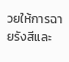วยให้การฉายรังสีและ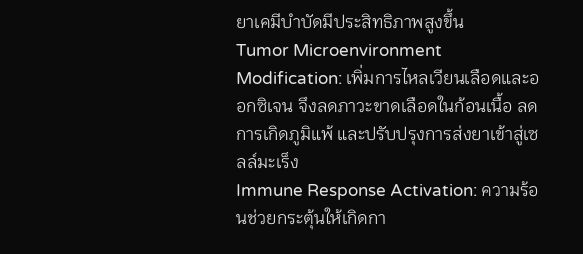ยาเคมีบำบัดมีประสิทธิภาพสูงขึ้น
Tumor Microenvironment Modification: เพิ่มการไหลเวียนเลือดและออกซิเจน จึงลดภาวะขาดเลือดในก้อนเนื้อ ลดการเกิดภูมิแพ้ และปรับปรุงการส่งยาเข้าสู่เซลล์มะเร็ง
Immune Response Activation: ความร้อนช่วยกระตุ้นให้เกิดกา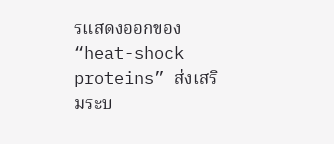รแสดงออกของ “heat-shock proteins” ส่งเสริมระบ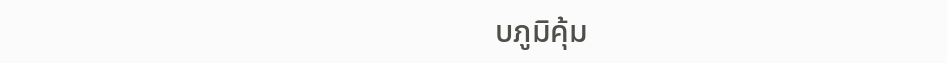บภูมิคุ้ม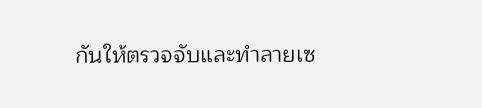กันให้ตรวจจับและทำลายเซ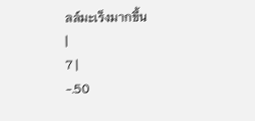ลล์มะเร็งมากขึ้น
|
7 |
-.50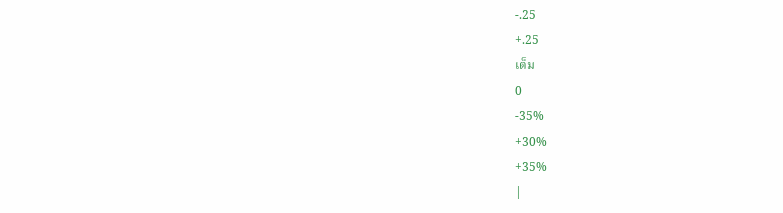-.25
+.25
เต็ม
0
-35%
+30%
+35%
|